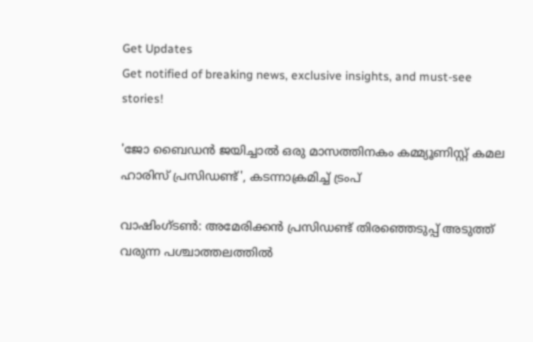Get Updates
Get notified of breaking news, exclusive insights, and must-see stories!

'ജോ ബൈഡൻ ജയിച്ചാൽ ഒരു മാസത്തിനകം കമ്മ്യൂണിസ്റ്റ് കമല ഹാരിസ് പ്രസിഡണ്ട്', കടന്നാക്രമിച്ച് ട്രംപ്

വാഷിംഗ്ടണ്‍: അമേരിക്കന്‍ പ്രസിഡണ്ട് തിരഞ്ഞെടുപ്പ് അടുത്ത് വരുന്ന പശ്ചാത്തലത്തില്‍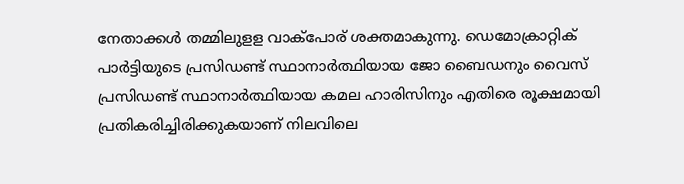നേതാക്കള്‍ തമ്മിലുളള വാക്‌പോര് ശക്തമാകുന്നു. ഡെമോക്രാറ്റിക് പാര്‍ട്ടിയുടെ പ്രസിഡണ്ട് സ്ഥാനാര്‍ത്ഥിയായ ജോ ബൈഡനും വൈസ് പ്രസിഡണ്ട് സ്ഥാനാര്‍ത്ഥിയായ കമല ഹാരിസിനും എതിരെ രൂക്ഷമായി പ്രതികരിച്ചിരിക്കുകയാണ് നിലവിലെ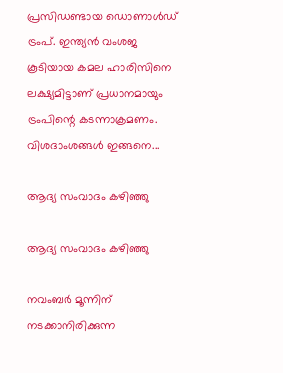പ്രസിഡണ്ടായ ഡൊണാള്‍ഡ് ട്രംപ്. ഇന്ത്യന്‍ വംശജ കൂടിയായ കമല ഹാരിസിനെ ലക്ഷ്യമിട്ടാണ് പ്രധാനമായും ട്രംപിന്റെ കടന്നാക്രമണം. വിശദാംശങ്ങള്‍ ഇങ്ങനെ...

ആദ്യ സംവാദം കഴിഞ്ഞു

ആദ്യ സംവാദം കഴിഞ്ഞു

നവംബര്‍ മൂന്നിന് നടക്കാനിരിക്കുന്ന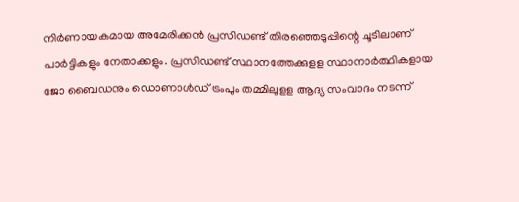നിര്‍ണായകമായ അമേരിക്കന്‍ പ്രസിഡണ്ട് തിരഞ്ഞെടുപ്പിന്റെ ചൂടിലാണ് പാര്‍ട്ടികളും നേതാക്കളും. പ്രസിഡണ്ട് സ്ഥാനത്തേക്കുളള സ്ഥാനാര്‍ത്ഥികളായ ജോ ബൈഡനും ഡൊണാള്‍ഡ് ട്രംപും തമ്മിലുളള ആദ്യ സംവാദം നടന്ന്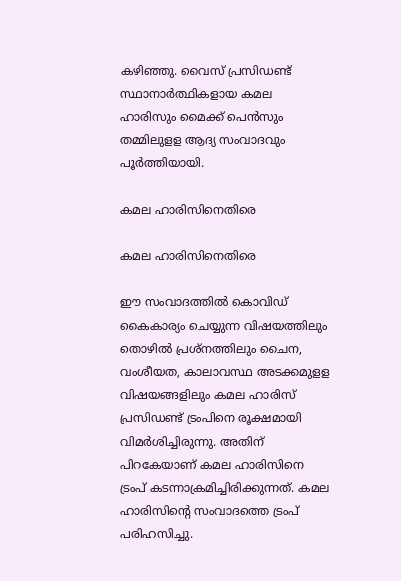കഴിഞ്ഞു. വൈസ് പ്രസിഡണ്ട് സ്ഥാനാര്‍ത്ഥികളായ കമല ഹാരിസും മൈക്ക് പെന്‍സും തമ്മിലുളള ആദ്യ സംവാദവും പൂര്‍ത്തിയായി.

കമല ഹാരിസിനെതിരെ

കമല ഹാരിസിനെതിരെ

ഈ സംവാദത്തില്‍ കൊവിഡ് കൈകാര്യം ചെയ്യുന്ന വിഷയത്തിലും തൊഴില്‍ പ്രശ്‌നത്തിലും ചൈന, വംശീയത, കാലാവസ്ഥ അടക്കമുളള വിഷയങ്ങളിലും കമല ഹാരിസ് പ്രസിഡണ്ട് ട്രംപിനെ രൂക്ഷമായി വിമര്‍ശിച്ചിരുന്നു. അതിന് പിറകേയാണ് കമല ഹാരിസിനെ ട്രംപ് കടന്നാക്രമിച്ചിരിക്കുന്നത്. കമല ഹാരിസിന്റെ സംവാദത്തെ ട്രംപ് പരിഹസിച്ചു.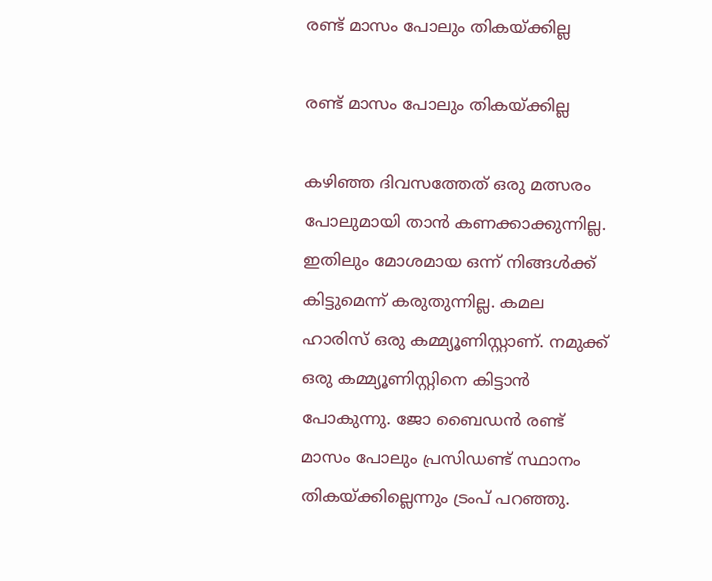രണ്ട് മാസം പോലും തികയ്ക്കില്ല

രണ്ട് മാസം പോലും തികയ്ക്കില്ല

കഴിഞ്ഞ ദിവസത്തേത് ഒരു മത്സരം പോലുമായി താന്‍ കണക്കാക്കുന്നില്ല. ഇതിലും മോശമായ ഒന്ന് നിങ്ങള്‍ക്ക് കിട്ടുമെന്ന് കരുതുന്നില്ല. കമല ഹാരിസ് ഒരു കമ്മ്യൂണിസ്റ്റാണ്. നമുക്ക് ഒരു കമ്മ്യൂണിസ്റ്റിനെ കിട്ടാന്‍ പോകുന്നു. ജോ ബൈഡന്‍ രണ്ട് മാസം പോലും പ്രസിഡണ്ട് സ്ഥാനം തികയ്ക്കില്ലെന്നും ട്രംപ് പറഞ്ഞു.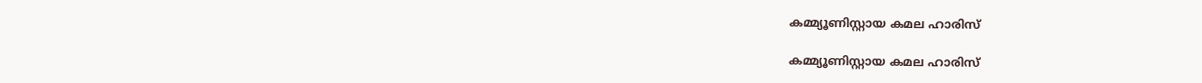കമ്മ്യൂണിസ്റ്റായ കമല ഹാരിസ്

കമ്മ്യൂണിസ്റ്റായ കമല ഹാരിസ്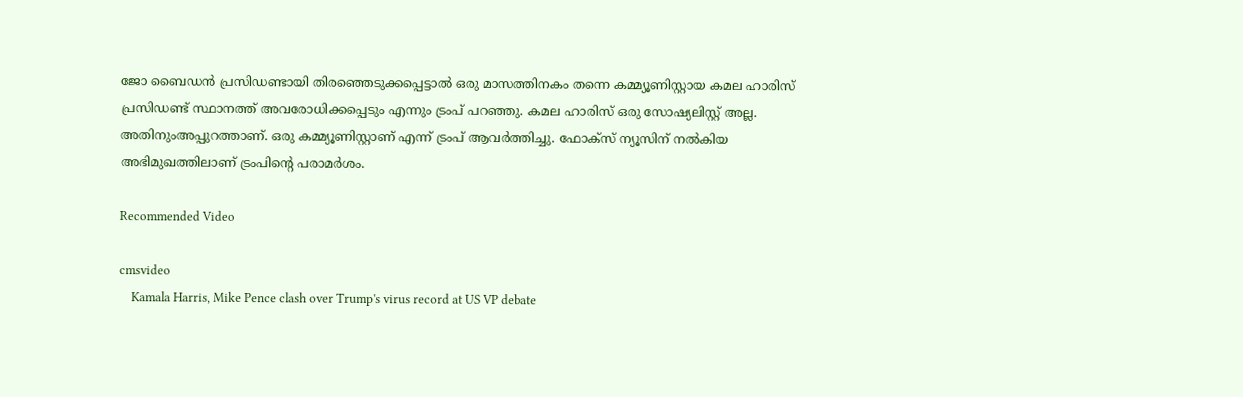ജോ ബൈഡന്‍ പ്രസിഡണ്ടായി തിരഞ്ഞെടുക്കപ്പെട്ടാല്‍ ഒരു മാസത്തിനകം തന്നെ കമ്മ്യൂണിസ്റ്റായ കമല ഹാരിസ് പ്രസിഡണ്ട് സ്ഥാനത്ത് അവരോധിക്കപ്പെടും എന്നും ട്രംപ് പറഞ്ഞു. കമല ഹാരിസ് ഒരു സോഷ്യലിസ്റ്റ് അല്ല. അതിനുംഅപ്പുറത്താണ്. ഒരു കമ്മ്യൂണിസ്റ്റാണ് എന്ന് ട്രംപ് ആവര്‍ത്തിച്ചു. ഫോക്‌സ് ന്യൂസിന് നല്‍കിയ അഭിമുഖത്തിലാണ് ട്രംപിന്റെ പരാമര്‍ശം.

Recommended Video

cmsvideo
    Kamala Harris, Mike Pence clash over Trump's virus record at US VP debate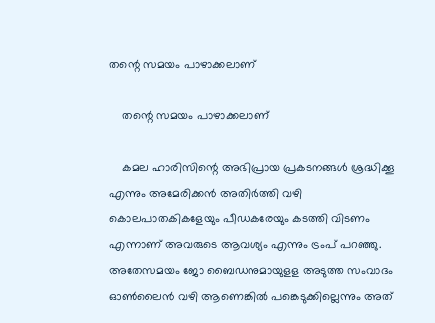തന്റെ സമയം പാഴാക്കലാണ്

    തന്റെ സമയം പാഴാക്കലാണ്

    കമല ഹാരിസിന്റെ അഭിപ്രായ പ്രകടനങ്ങള്‍ ശ്രദ്ധിക്കൂ എന്നും അമേരിക്കന്‍ അതിര്‍ത്തി വഴി കൊലപാതകികളേയും പീഡകരേയും കടത്തി വിടണം എന്നാണ് അവരുടെ ആവശ്യം എന്നും ട്രംപ് പറഞ്ഞു. അതേസമയം ജോ ബൈഡനുമായുളള അടുത്ത സംവാദം ഓണ്‍ലൈന്‍ വഴി ആണെങ്കില്‍ പങ്കെടുക്കില്ലെന്നും അത്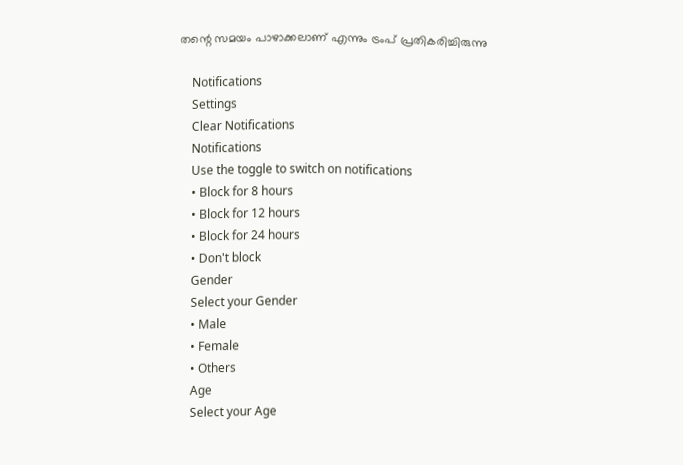തന്റെ സമയം പാഴാക്കലാണ് എന്നും ട്രംപ് പ്രതികരിച്ചിരുന്നു

    Notifications
    Settings
    Clear Notifications
    Notifications
    Use the toggle to switch on notifications
    • Block for 8 hours
    • Block for 12 hours
    • Block for 24 hours
    • Don't block
    Gender
    Select your Gender
    • Male
    • Female
    • Others
    Age
    Select your Age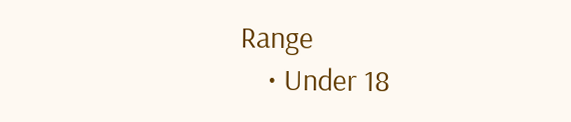Range
    • Under 18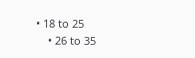• 18 to 25
    • 26 to 35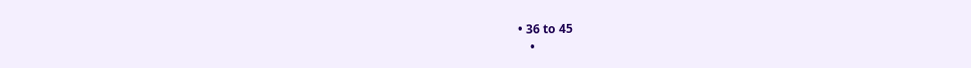• 36 to 45
    •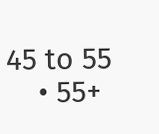45 to 55
    • 55+